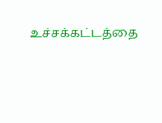உச்சக்கட்டத்தை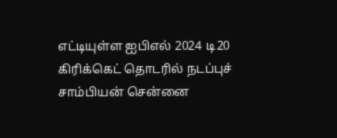எட்டியுள்ள ஐபிஎல் 2024 டி20 கிரிக்கெட் தொடரில் நடப்புச் சாம்பியன் சென்னை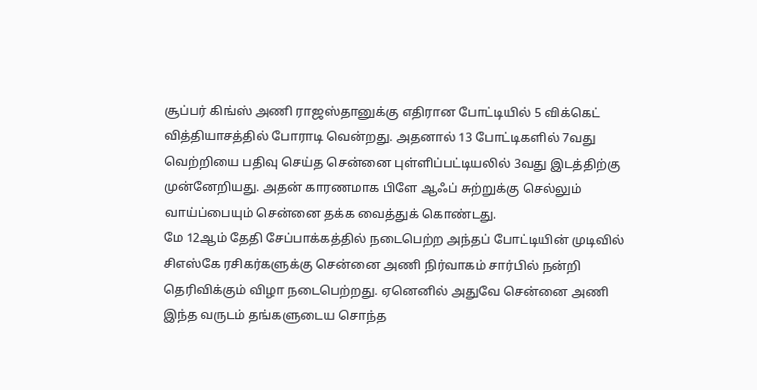சூப்பர் கிங்ஸ் அணி ராஜஸ்தானுக்கு எதிரான போட்டியில் 5 விக்கெட் வித்தியாசத்தில் போராடி வென்றது. அதனால் 13 போட்டிகளில் 7வது வெற்றியை பதிவு செய்த சென்னை புள்ளிப்பட்டியலில் 3வது இடத்திற்கு முன்னேறியது. அதன் காரணமாக பிளே ஆஃப் சுற்றுக்கு செல்லும் வாய்ப்பையும் சென்னை தக்க வைத்துக் கொண்டது.
மே 12ஆம் தேதி சேப்பாக்கத்தில் நடைபெற்ற அந்தப் போட்டியின் முடிவில் சிஎஸ்கே ரசிகர்களுக்கு சென்னை அணி நிர்வாகம் சார்பில் நன்றி தெரிவிக்கும் விழா நடைபெற்றது. ஏனெனில் அதுவே சென்னை அணி இந்த வருடம் தங்களுடைய சொந்த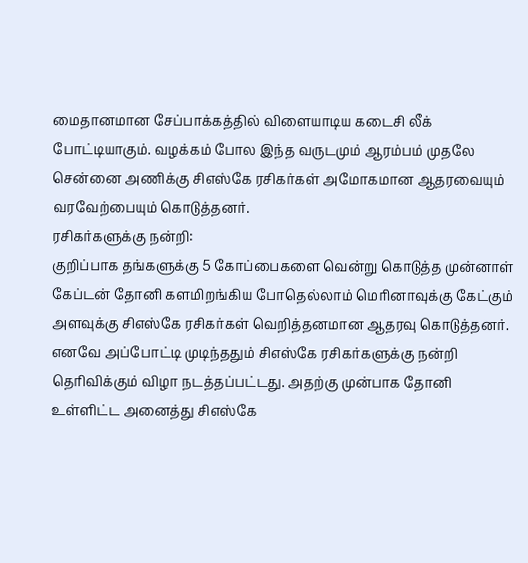மைதானமான சேப்பாக்கத்தில் விளையாடிய கடைசி லீக் போட்டியாகும். வழக்கம் போல இந்த வருடமும் ஆரம்பம் முதலே சென்னை அணிக்கு சிஎஸ்கே ரசிகர்கள் அமோகமான ஆதரவையும் வரவேற்பையும் கொடுத்தனர்.
ரசிகர்களுக்கு நன்றி:
குறிப்பாக தங்களுக்கு 5 கோப்பைகளை வென்று கொடுத்த முன்னாள் கேப்டன் தோனி களமிறங்கிய போதெல்லாம் மெரினாவுக்கு கேட்கும் அளவுக்கு சிஎஸ்கே ரசிகர்கள் வெறித்தனமான ஆதரவு கொடுத்தனர். எனவே அப்போட்டி முடிந்ததும் சிஎஸ்கே ரசிகர்களுக்கு நன்றி தெரிவிக்கும் விழா நடத்தப்பட்டது. அதற்கு முன்பாக தோனி உள்ளிட்ட அனைத்து சிஎஸ்கே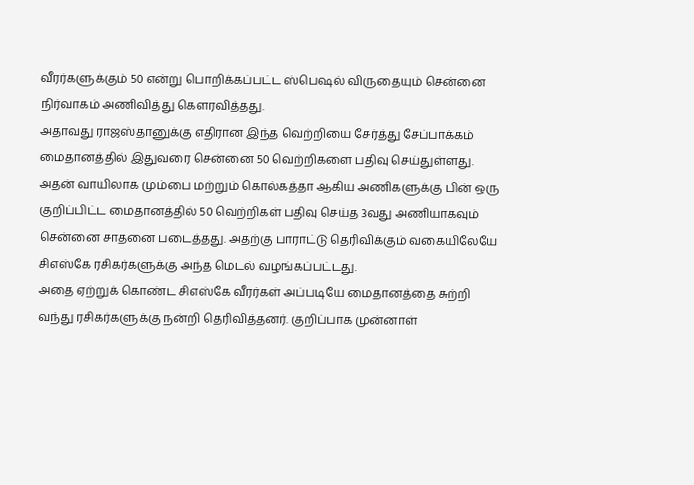வீரர்களுக்கும் 50 என்று பொறிக்கப்பட்ட ஸ்பெஷல் விருதையும் சென்னை நிர்வாகம் அணிவித்து கௌரவித்தது.
அதாவது ராஜஸ்தானுக்கு எதிரான இந்த வெற்றியை சேர்த்து சேப்பாக்கம் மைதானத்தில் இதுவரை சென்னை 50 வெற்றிகளை பதிவு செய்துள்ளது. அதன் வாயிலாக மும்பை மற்றும் கொல்கத்தா ஆகிய அணிகளுக்கு பின் ஒரு குறிப்பிட்ட மைதானத்தில் 50 வெற்றிகள் பதிவு செய்த 3வது அணியாகவும் சென்னை சாதனை படைத்தது. அதற்கு பாராட்டு தெரிவிக்கும் வகையிலேயே சிஎஸ்கே ரசிகர்களுக்கு அந்த மெடல் வழங்கப்பட்டது.
அதை ஏற்றுக் கொண்ட சிஎஸ்கே வீரர்கள் அப்படியே மைதானத்தை சுற்றி வந்து ரசிகர்களுக்கு நன்றி தெரிவித்தனர். குறிப்பாக முன்னாள்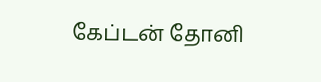கேப்டன் தோனி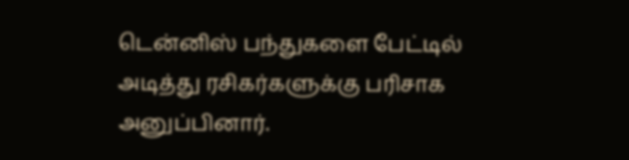டென்னிஸ் பந்துகளை பேட்டில் அடித்து ரசிகர்களுக்கு பரிசாக அனுப்பினார்.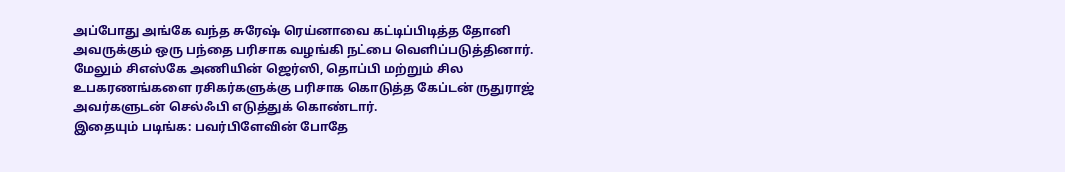அப்போது அங்கே வந்த சுரேஷ் ரெய்னாவை கட்டிப்பிடித்த தோனி அவருக்கும் ஒரு பந்தை பரிசாக வழங்கி நட்பை வெளிப்படுத்தினார். மேலும் சிஎஸ்கே அணியின் ஜெர்ஸி, தொப்பி மற்றும் சில உபகரணங்களை ரசிகர்களுக்கு பரிசாக கொடுத்த கேப்டன் ருதுராஜ் அவர்களுடன் செல்ஃபி எடுத்துக் கொண்டார்.
இதையும் படிங்க: பவர்பிளேவின் போதே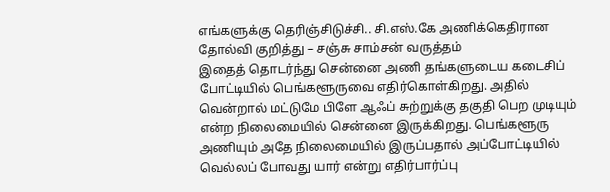எங்களுக்கு தெரிஞ்சிடுச்சி.. சி.எஸ்.கே அணிக்கெதிரான தோல்வி குறித்து – சஞ்சு சாம்சன் வருத்தம்
இதைத் தொடர்ந்து சென்னை அணி தங்களுடைய கடைசிப் போட்டியில் பெங்களூருவை எதிர்கொள்கிறது. அதில் வென்றால் மட்டுமே பிளே ஆஃப் சுற்றுக்கு தகுதி பெற முடியும் என்ற நிலைமையில் சென்னை இருக்கிறது. பெங்களூரு அணியும் அதே நிலைமையில் இருப்பதால் அப்போட்டியில் வெல்லப் போவது யார் என்று எதிர்பார்ப்பு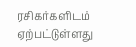ரசிகர்களிடம் ஏற்பட்டுள்ளது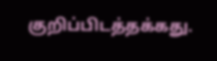குறிப்பிடத்தக்கது.